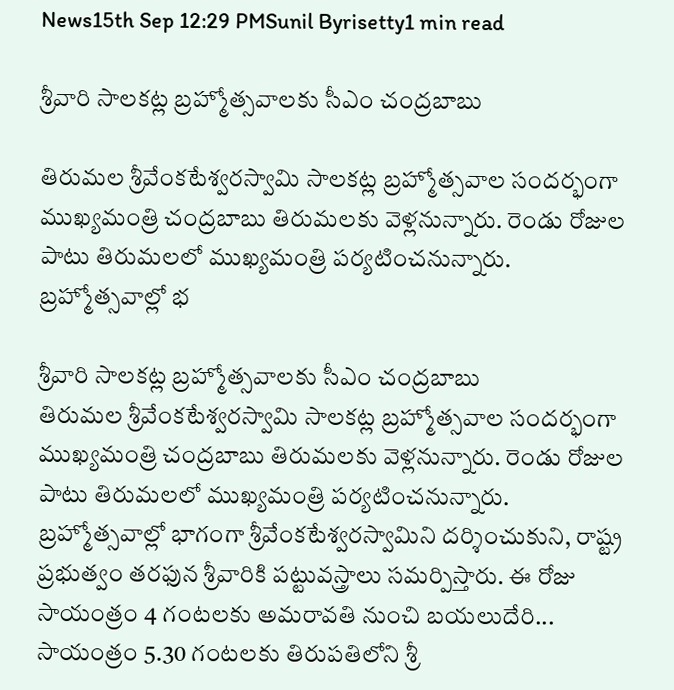News15th Sep 12:29 PMSunil Byrisetty1 min read

శ్రీవారి సాలకట్ల బ్రహ్మోత్సవాలకు సీఎం చంద్రబాబు

తిరుమల శ్రీవేంకటేశ్వరస్వామి సాలకట్ల బ్రహ్మోత్సవాల సందర్భంగా ముఖ్యమంత్రి చంద్రబాబు తిరుమలకు వెళ్లనున్నారు. రెండు రోజుల పాటు తిరుమలలో ముఖ్యమంత్రి పర్యటించనున్నారు. బ్రహ్మోత్సవాల్లో భ

శ్రీవారి సాలకట్ల బ్రహ్మోత్సవాలకు సీఎం చంద్రబాబు
తిరుమల శ్రీవేంకటేశ్వరస్వామి సాలకట్ల బ్రహ్మోత్సవాల సందర్భంగా ముఖ్యమంత్రి చంద్రబాబు తిరుమలకు వెళ్లనున్నారు. రెండు రోజుల పాటు తిరుమలలో ముఖ్యమంత్రి పర్యటించనున్నారు. బ్రహ్మోత్సవాల్లో భాగంగా శ్రీవేంకటేశ్వరస్వామిని దర్శించుకుని, రాష్ట్ర ప్రభుత్వం తరఫున శ్రీవారికి పట్టువస్త్రాలు సమర్పిస్తారు. ఈ రోజు సాయంత్రం 4 గంటలకు అమరావతి నుంచి బయలుదేరి... సాయంత్రం 5.30 గంటలకు తిరుపతిలోని శ్రీ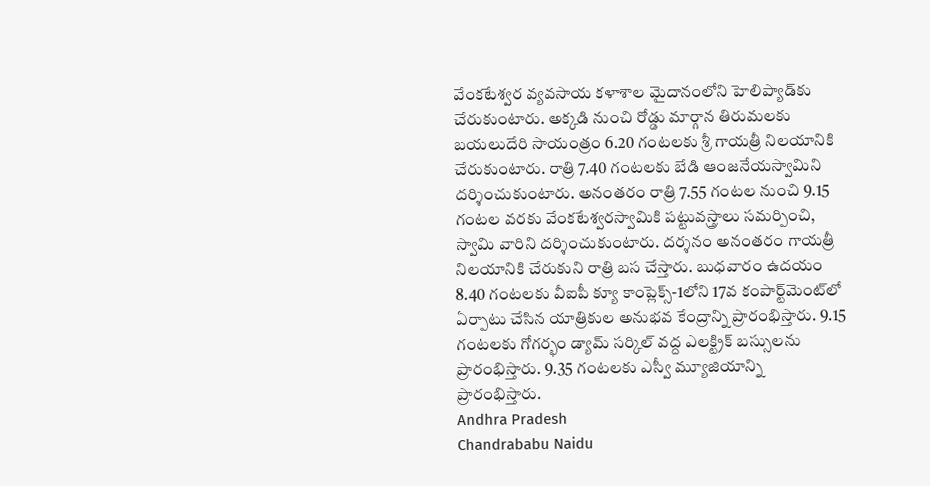వేంకటేశ్వర వ్యవసాయ కళాశాల మైదానంలోని హెలిప్యాడ్‌కు చేరుకుంటారు. అక్కడి నుంచి రోడ్డు మార్గాన తిరుమలకు బయలుదేరి సాయంత్రం 6.20 గంటలకు శ్రీ గాయత్రీ నిలయానికి చేరుకుంటారు. రాత్రి 7.40 గంటలకు బేడి ఆంజనేయస్వామిని దర్శించుకుంటారు. అనంతరం రాత్రి 7.55 గంటల నుంచి 9.15 గంటల వరకు వేంకటేశ్వరస్వామికి పట్టువస్త్రాలు సమర్పించి, స్వామి వారిని దర్శించుకుంటారు. దర్శనం అనంతరం గాయత్రీ నిలయానికి చేరుకుని రాత్రి బస చేస్తారు. బుధవారం ఉదయం 8.40 గంటలకు వీఐపీ క్యూ కాంప్లెక్స్‌-1లోని 17వ కంపార్ట్‌మెంట్‌లో ఏర్పాటు చేసిన యాత్రికుల అనుభవ కేంద్రాన్ని ప్రారంభిస్తారు. 9.15 గంటలకు గోగర్భం డ్యామ్‌ సర్కిల్‌ వద్ద ఎలక్ట్రిక్‌ బస్సులను ప్రారంభిస్తారు. 9.35 గంటలకు ఎస్వీ మ్యూజియాన్ని ప్రారంభిస్తారు.
Andhra Pradesh
Chandrababu Naidu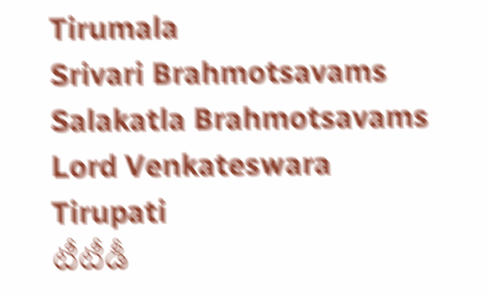Tirumala
Srivari Brahmotsavams
Salakatla Brahmotsavams
Lord Venkateswara
Tirupati
టీటీడీ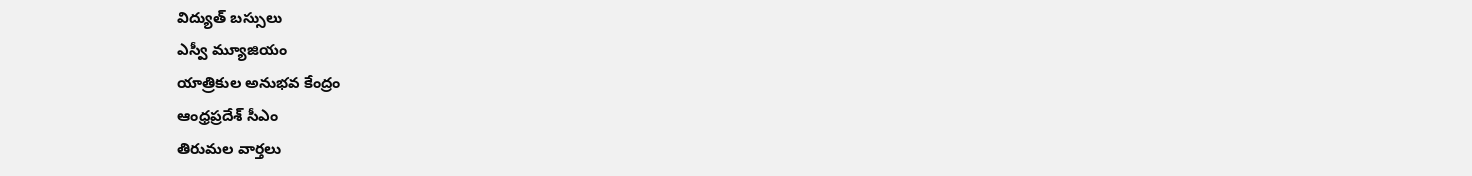విద్యుత్ బస్సులు
ఎస్వీ మ్యూజియం
యాత్రికుల అనుభవ కేంద్రం
ఆంధ్రప్రదేశ్ సీఎం
తిరుమల వార్తలు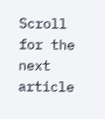Scroll for the next article